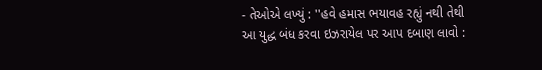- તેઓએ લખ્યું : ''હવે હમાસ ભયાવહ રહ્યું નથી તેથી આ યુદ્ધ બંધ કરવા ઇઝરાયેલ પર આપ દબાણ લાવો :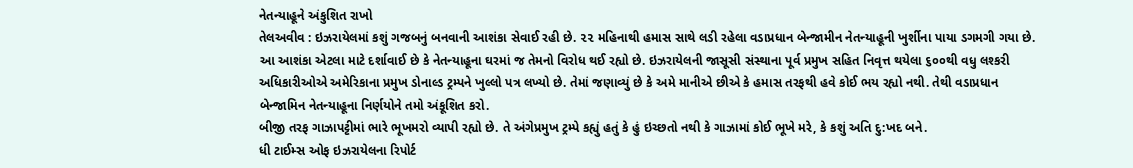નેતન્યાહૂને અંકુશિત રાખો
તેલઅવીવ : ઇઝરાયેલમાં કશું ગજબનું બનવાની આશંકા સેવાઈ રહી છે. ૨૨ મહિનાથી હમાસ સાથે લડી રહેલા વડાપ્રધાન બેન્જામીન નેતન્યાહૂની ખુર્શીના પાયા ડગમગી ગયા છે. આ આશંકા એટલા માટે દર્શાવાઈ છે કે નેતન્યાહૂના ઘરમાં જ તેમનો વિરોધ થઈ રહ્યો છે. ઇઝરાયેલની જાસૂસી સંસ્થાના પૂર્વ પ્રમુખ સહિત નિવૃત્ત થયેલા ૬૦૦થી વધુ લશ્કરી અધિકારીઓએ અમેરિકાના પ્રમુખ ડોનાલ્ડ ટ્રમ્પને ખુલ્લો પત્ર લખ્યો છે. તેમાં જણાવ્યું છે કે અમે માનીએ છીએ કે હમાસ તરફથી હવે કોઈ ભય રહ્યો નથી. તેથી વડાપ્રધાન બેન્જામિન નેતન્યાહૂના નિર્ણયોને તમો અંકૂશિત કરો.
બીજી તરફ ગાઝાપટ્ટીમાં ભારે ભૂખમરો વ્યાપી રહ્યો છે. તે અંગેપ્રમુખ ટ્રમ્પે કહ્યું હતું કે હું ઇચ્છતો નથી કે ગાઝામાં કોઈ ભૂખે મરે, કે કશું અતિ દુ:ખદ બને.
ધી ટાઈમ્સ ઓફ ઇઝરાયેલના રિપોર્ટ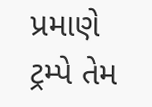પ્રમાણે ટ્રમ્પે તેમ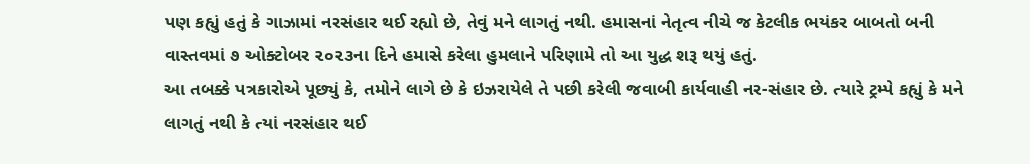પણ કહ્યું હતું કે ગાઝામાં નરસંહાર થઈ રહ્યો છે, તેવું મને લાગતું નથી. હમાસનાં નેતૃત્વ નીચે જ કેટલીક ભયંકર બાબતો બની વાસ્તવમાં ૭ ઓક્ટોબર ૨૦૨૩ના દિને હમાસે કરેલા હુમલાને પરિણામે તો આ યુદ્ધ શરૂ થયું હતું.
આ તબક્કે પત્રકારોએ પૂછ્યું કે, તમોને લાગે છે કે ઇઝરાયેલે તે પછી કરેલી જવાબી કાર્યવાહી નર-સંહાર છે. ત્યારે ટ્રમ્પે કહ્યું કે મને લાગતું નથી કે ત્યાં નરસંહાર થઈ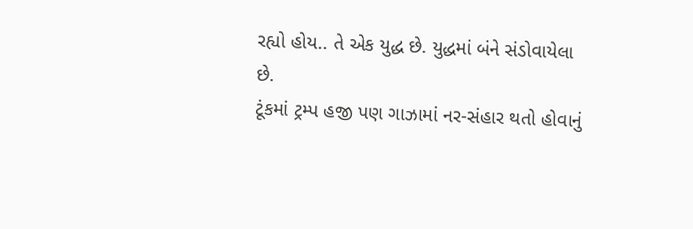રહ્યો હોય.. તે એક યુદ્ધ છે. યુદ્ધમાં બંને સંડોવાયેલા છે.
ટૂંકમાં ટ્રમ્પ હજી પણ ગાઝામાં નર-સંહાર થતો હોવાનું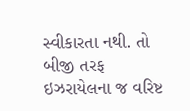સ્વીકારતા નથી. તો બીજી તરફ ઇઝરાયેલના જ વરિષ્ટ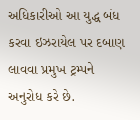અધિકારીઓ આ યુદ્ધ બંધ કરવા ઇઝરાયેલ પર દબાણ લાવવા પ્રમુખ ટ્રમ્પને અનુરોધ કરે છે.